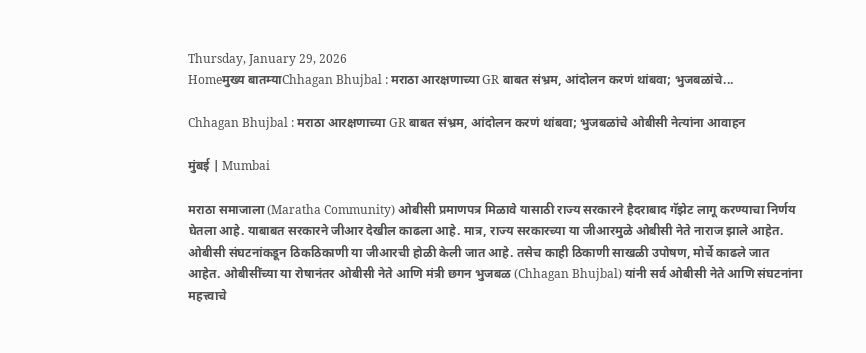Thursday, January 29, 2026
Homeमुख्य बातम्याChhagan Bhujbal : मराठा आरक्षणाच्या GR बाबत संभ्रम, आंदोलन करणं थांबवा; भुजबळांचे...

Chhagan Bhujbal : मराठा आरक्षणाच्या GR बाबत संभ्रम, आंदोलन करणं थांबवा; भुजबळांचे ओबीसी नेत्यांना आवाहन

मुंबई | Mumbai

मराठा समाजाला (Maratha Community) ओबीसी प्रमाणपत्र मिळावे यासाठी राज्य सरकारने हैदराबाद गॅझेट लागू करण्याचा निर्णय घेतला आहे. याबाबत सरकारने जीआर देखील काढला आहे. मात्र, राज्य सरकारच्या या जीआरमुळे ओबीसी नेते नाराज झाले आहेत. ओबीसी संघटनांकडून ठिकठिकाणी या जीआरची होळी केली जात आहे. तसेच काही ठिकाणी साखळी उपोषण, मोर्चे काढले जात आहेत. ओबीसींच्या या रोषानंतर ओबीसी नेते आणि मंत्री छगन भुजबळ (Chhagan Bhujbal) यांनी सर्व ओबीसी नेते आणि संघटनांना महत्त्वाचे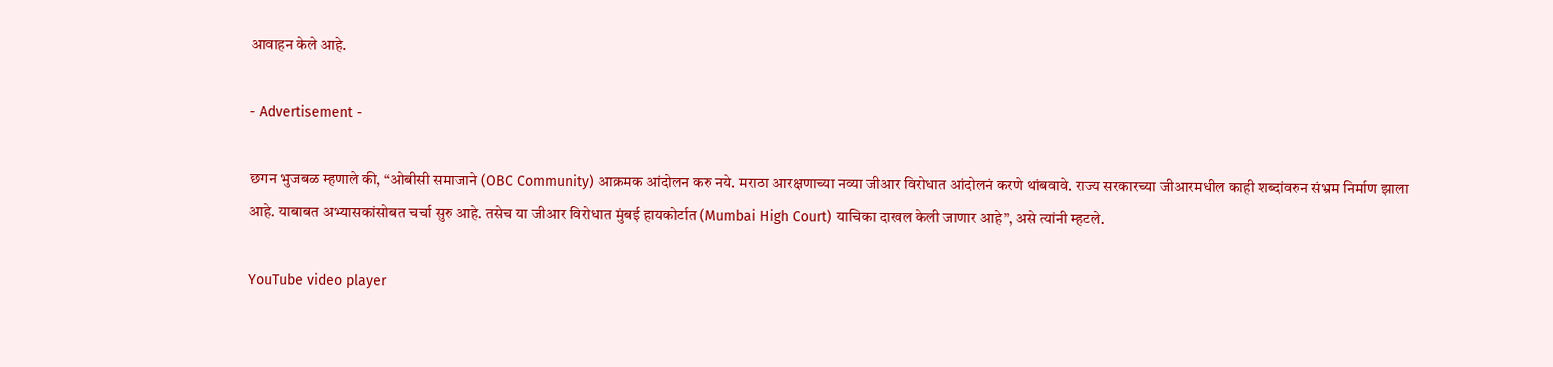आवाहन केले आहे.

- Advertisement -

छगन भुजबळ म्हणाले की, “ओबीसी समाजाने (OBC Community) आक्रमक आंदोलन करु नये. मराठा आरक्षणाच्या नव्या जीआर विरोधात आंदोलनं करणे थांबवावे. राज्य सरकारच्या जीआरमधील काही शब्दांवरुन संभ्रम निर्माण झाला आहे. याबाबत अभ्यासकांसोबत चर्चा सुरु आहे. तसेच या जीआर विरोधात मुंबई हायकोर्टात (Mumbai High Court) याचिका दाखल केली जाणार आहे”, असे त्यांनी म्हटले.

YouTube video player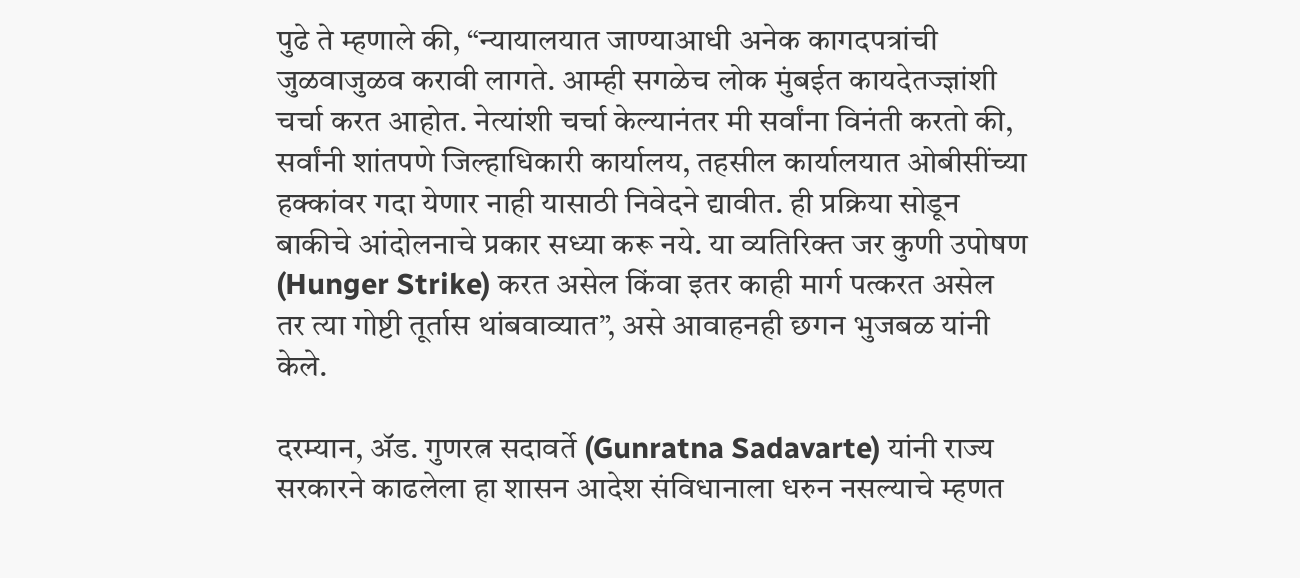पुढे ते म्हणाले की, “न्यायालयात जाण्याआधी अनेक कागदपत्रांची जुळवाजुळव करावी लागते. आम्ही सगळेच लोक मुंबईत कायदेतज्ज्ञांशी चर्चा करत आहोत. नेत्यांशी चर्चा केल्यानंतर मी सर्वांना विनंती करतो की, सर्वांनी शांतपणे जिल्हाधिकारी कार्यालय, तहसील कार्यालयात ओबीसींच्या हक्कांवर गदा येणार नाही यासाठी निवेदने द्यावीत. ही प्रक्रिया सोडून बाकीचे आंदोलनाचे प्रकार सध्या करू नये. या व्यतिरिक्त जर कुणी उपोषण (Hunger Strike) करत असेल किंवा इतर काही मार्ग पत्करत असेल तर त्या गोष्टी तूर्तास थांबवाव्यात”, असे आवाहनही छगन भुजबळ यांनी केले.

दरम्यान, ॲड. गुणरत्न सदावर्ते (Gunratna Sadavarte) यांनी राज्य सरकारने काढलेला हा शासन आदेश संविधानाला धरुन नसल्याचे म्हणत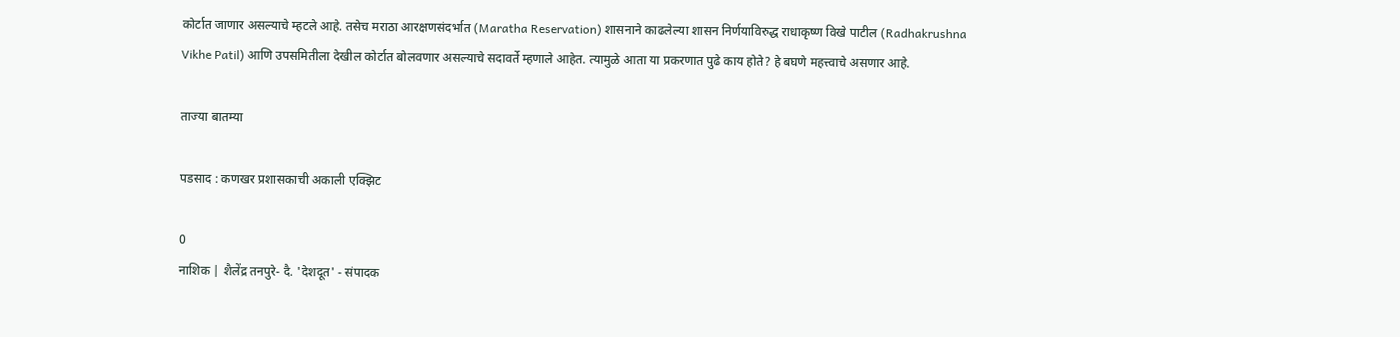कोर्टात जाणार असल्याचे म्हटले आहे. तसेच मराठा आरक्षणसंदर्भात (Maratha Reservation) शासनाने काढलेल्या शासन निर्णयाविरुद्ध राधाकृष्ण विखे पाटील (Radhakrushna Vikhe Patil) आणि उपसमितीला देखील कोर्टात बोलवणार असल्याचे सदावर्ते म्हणाले आहेत. त्यामुळे आता या प्रकरणात पुढे काय होते? हे बघणे महत्त्वाचे असणार आहे.

ताज्या बातम्या

पडसाद : कणखर प्रशासकाची अकाली एक्झिट

0
नाशिक | शैलेंद्र तनपुरे- दै. 'देशदूत' - संपादक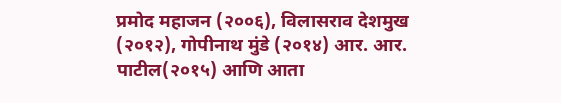प्रमोद महाजन (२००६), विलासराव देशमुख (२०१२), गोपीनाथ मुंडे (२०१४) आर. आर. पाटील(२०१५) आणि आता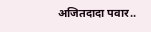अजितदादा पवार..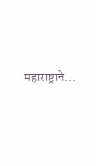महाराष्ट्राने...